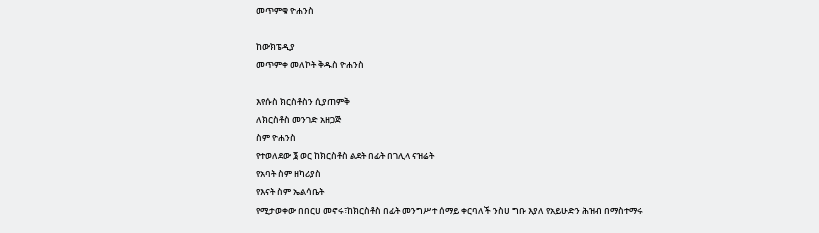መጥምቁ ዮሐንስ

ከውክፔዲያ
መጥምቀ መለኮት ቅዱስ ዮሐንስ

እየሱስ ክርስቶስን ሲያጠምቅ
ለክርስቶስ መንገድ አዘጋጅ
ስም ዮሐንስ
የተወለደው ፮ ወር ከክርስቶስ ልደት በፊት በገሊላ ናዝሬት
የአባት ስም ዘካሪያስ
የእናት ስም ኤልሳቤት
የሚታወቀው በበርሀ መኖሩ፣ከክርስቶስ በፊት መንግሥተ ሰማይ ቀርባለች ንስሀ ግቡ እያለ የአይሁድን ሕዝብ በማስተማሩ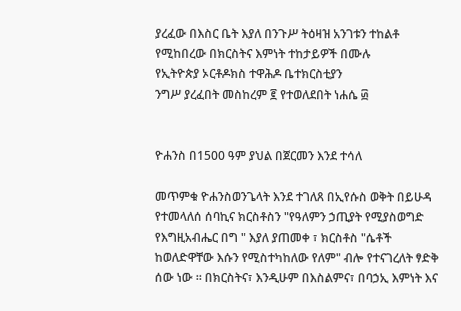ያረፈው በእስር ቤት እያለ በንጉሥ ትዕዛዝ አንገቱን ተከልቶ
የሚከበረው በክርስትና እምነት ተከታይዎች በሙሉ
የኢትዮጵያ ኦርቶዶክስ ተዋሕዶ ቤተክርስቲያን
ንግሥ ያረፈበት መስከረም ፪ የተወለደበት ነሐሴ ፴


ዮሐንስ በ1500 ዓም ያህል በጀርመን እንደ ተሳለ

መጥምቁ ዮሐንስወንጌላት እንደ ተገለጸ በኢየሱስ ወቅት በይሁዳ የተመላለሰ ሰባኪና ክርስቶስን "የዓለምን ኃጢያት የሚያስወግድ የእግዚአብሔር በግ " እያለ ያጠመቀ ፣ ክርስቶስ "ሴቶች ከወለድዋቸው እሱን የሚስተካከለው የለም" ብሎ የተናገረለት ፃድቅ ሰው ነው ። በክርስትና፣ እንዲሁም በእስልምና፣ በባኃኢ እምነት እና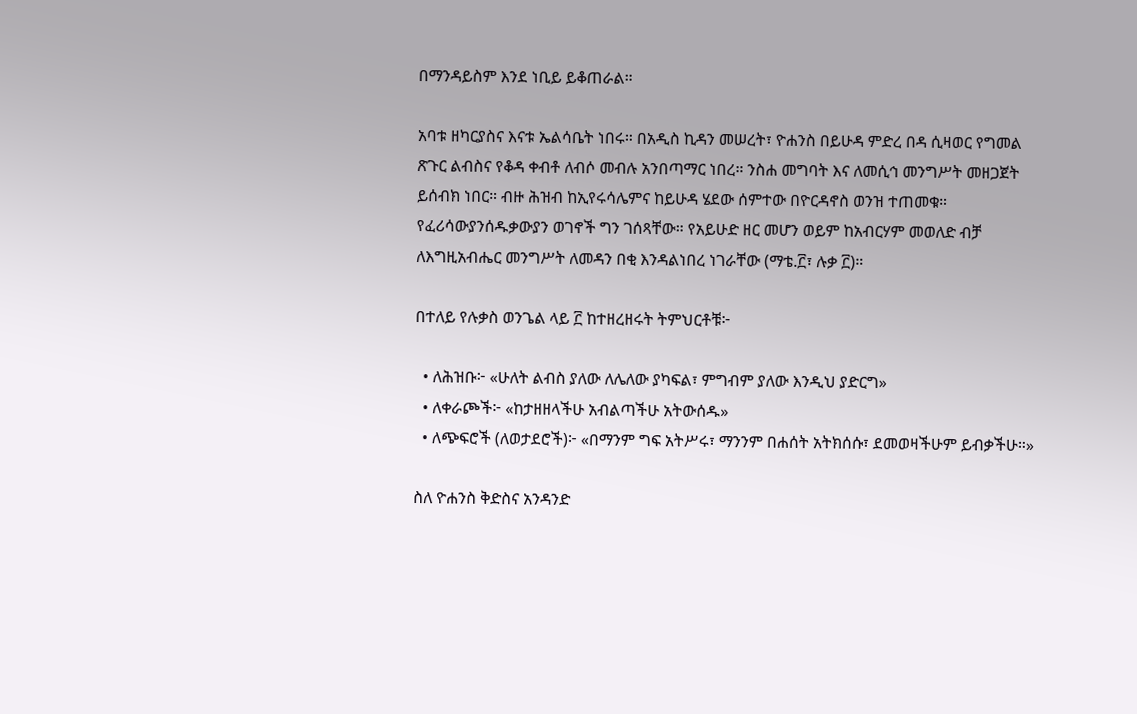በማንዳይስም እንደ ነቢይ ይቆጠራል።

አባቱ ዘካርያስና እናቱ ኤልሳቤት ነበሩ። በአዲስ ኪዳን መሠረት፣ ዮሐንስ በይሁዳ ምድረ በዳ ሲዛወር የግመል ጽጉር ልብስና የቆዳ ቀብቶ ለብሶ መብሉ አንበጣማር ነበረ። ንስሐ መግባት እና ለመሲኅ መንግሥት መዘጋጀት ይሰብክ ነበር። ብዙ ሕዝብ ከኢየሩሳሌምና ከይሁዳ ሄደው ሰምተው በዮርዳኖስ ወንዝ ተጠመቁ። የፈሪሳውያንሰዱቃውያን ወገኖች ግን ገሰጻቸው። የአይሁድ ዘር መሆን ወይም ከአብርሃም መወለድ ብቻ ለእግዚአብሔር መንግሥት ለመዳን በቂ እንዳልነበረ ነገራቸው (ማቴ.፫፣ ሉቃ ፫)።

በተለይ የሉቃስ ወንጌል ላይ ፫ ከተዘረዘሩት ትምህርቶቹ፦

  • ለሕዝቡ፦ «ሁለት ልብስ ያለው ለሌለው ያካፍል፣ ምግብም ያለው እንዲህ ያድርግ»
  • ለቀራጮች፦ «ከታዘዘላችሁ አብልጣችሁ አትውሰዱ»
  • ለጭፍሮች (ለወታደሮች)፦ «በማንም ግፍ አትሥሩ፣ ማንንም በሐሰት አትክሰሱ፣ ደመወዛችሁም ይብቃችሁ።»

ስለ ዮሐንስ ቅድስና አንዳንድ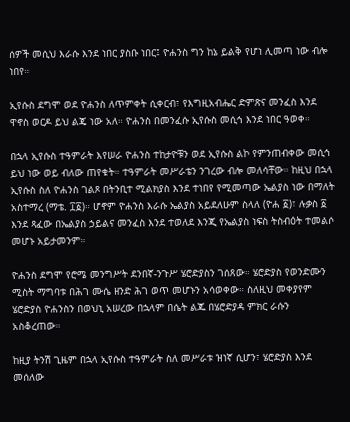ሰዎች መሲህ እራሱ እንደ ነበር ያስቡ ነበር፤ ዮሐንስ ግን ከኔ ይልቅ የሆነ ሊመጣ ነው ብሎ ነበየ።

ኢየሱስ ደግሞ ወደ ዮሐንስ ለጥምቀት ሲቀርብ፣ የእግዚአብሔር ድምጽና መንፈስ እንደ ዋኖስ ወርዶ ይህ ልጄ ነው አለ። ዮሐንስ በመንፈሱ ኢየሱስ መሲኅ እንደ ነበር ዓወቀ።

በኋላ ኢየሱስ ተዓምራት እየሠራ ዮሐንስ ተከታዮቹን ወደ ኢየሱስ ልኮ የምንጠብቀው መሲኅ ይህ ነው ወይ ብለው ጠየቁት። ተዓምራት መሥራቴን ንገረው ብሎ መለሳቸው። ከዚህ በኋላ ኢየሱስ ስለ ዮሐንስ ገልጾ በትንቢተ ሚልክያስ እንደ ተነበየ የሚመጣው ኤልያስ ነው በማለት አስተማረ (ማቴ. ፲፩)። ሆኖም ዮሐንስ እራሱ ኤልያስ አይደለሁም ስላለ (ዮሐ ፩)፣ ሉቃስ ፩ እንደ ጻፈው በኤልያስ ኃይልና መንፈስ እንደ ተወለደ እንጂ የኤልያስ ነፍስ ትስብዕት ተመልሶ መሆኑ አይታመንም።

ዮሐንስ ደግሞ የሮሜ መንግሥት ደንበኛ-ንጉሥ ሄሮድያስን ገሰጸው። ሄሮድያስ የወንድሙን ሚስት ማግባቱ በሕገ ሙሴ ዘንድ ሕገ ወጥ መሆኑን አሳወቀው። ስለዚህ መቀያየም ሄሮድያስ ዮሐንስን በወህኒ አሠረው በኋላም በሴት ልጁ በሄሮድያዳ ምክር ራሱን አስቆረጠው።

ከዚያ ትንሽ ጊዜም በኋላ ኢየሱስ ተዓምራት ስለ መሥራቱ ዝነኛ ሲሆን፣ ሄሮድያስ እንደ መሰለው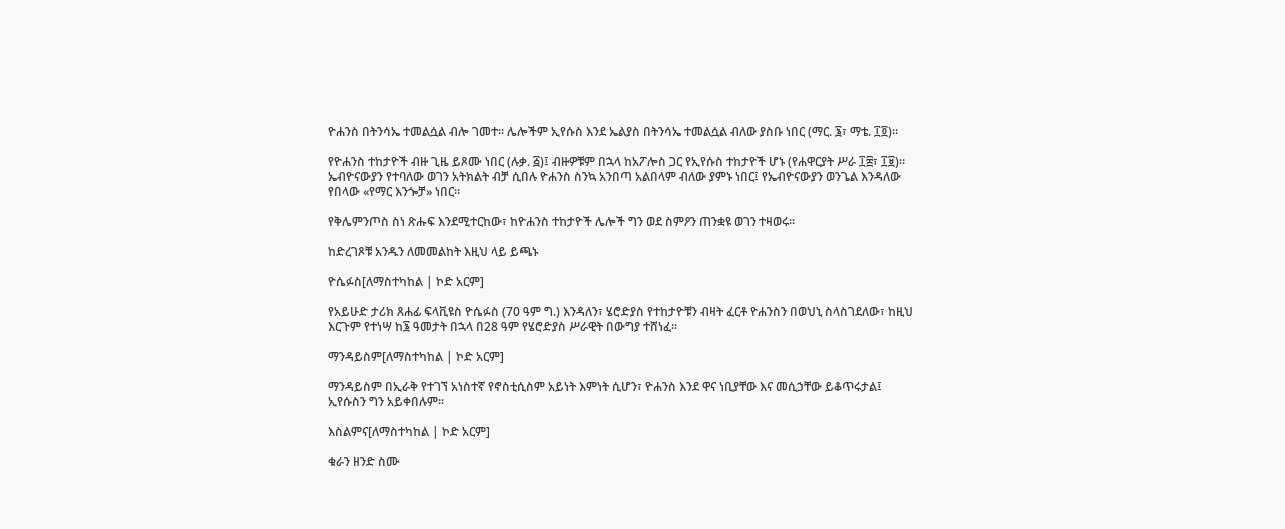ዮሐንስ በትንሳኤ ተመልሷል ብሎ ገመተ። ሌሎችም ኢየሱስ እንደ ኤልያስ በትንሳኤ ተመልሷል ብለው ያስቡ ነበር (ማር. ፮፣ ማቴ. ፲፬)።

የዮሐንስ ተከታዮች ብዙ ጊዜ ይጾሙ ነበር (ሉቃ. ፭)፤ ብዙዎቹም በኋላ ከአፖሎስ ጋር የኢየሱስ ተከታዮች ሆኑ (የሐዋርያት ሥራ ፲፰፣ ፲፱)። ኤብዮናውያን የተባለው ወገን አትክልት ብቻ ሲበሉ ዮሐንስ ስንኳ አንበጣ አልበላም ብለው ያምኑ ነበር፤ የኤብዮናውያን ወንጌል እንዳለው የበላው «የማር እንጐቻ» ነበር።

የቅሌምንጦስ ስነ ጽሑፍ እንደሚተርከው፣ ከዮሐንስ ተከታዮች ሌሎች ግን ወደ ስምዖን ጠንቋዩ ወገን ተዛወሩ።

ከድረገጾቹ አንዱን ለመመልከት እዚህ ላይ ይጫኑ

ዮሴፉስ[ለማስተካከል | ኮድ አርም]

የአይሁድ ታሪክ ጸሐፊ ፍላቪዩስ ዮሴፉስ (70 ዓም ግ.) እንዳለን፣ ሄሮድያስ የተከታዮቹን ብዛት ፈርቶ ዮሐንስን በወህኒ ስላስገደለው፣ ከዚህ እርጉም የተነሣ ከ፮ ዓመታት በኋላ በ28 ዓም የሄሮድያስ ሥራዊት በውግያ ተሸነፈ።

ማንዳይስም[ለማስተካከል | ኮድ አርም]

ማንዳይስም በኢራቅ የተገኘ አነስተኛ የኖስቲሲስም አይነት እምነት ሲሆን፣ ዮሐንስ እንደ ዋና ነቢያቸው እና መሲኃቸው ይቆጥሩታል፤ ኢየሱስን ግን አይቀበሉም።

እስልምና[ለማስተካከል | ኮድ አርም]

ቁራን ዘንድ ስሙ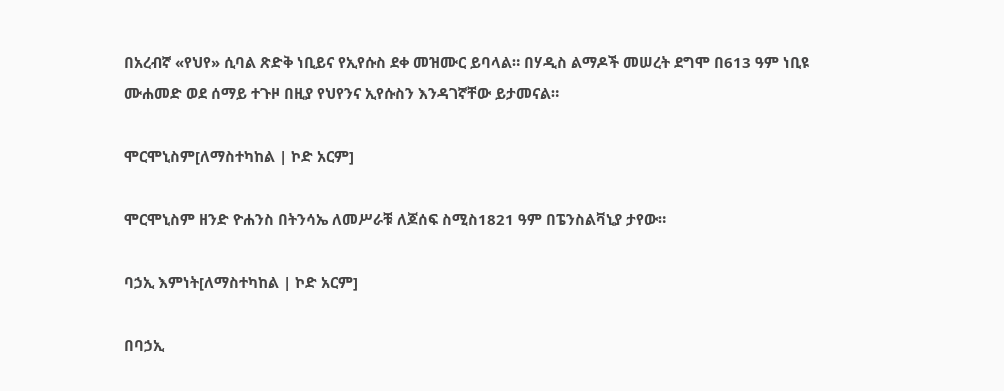በአረብኛ «የህየ» ሲባል ጽድቅ ነቢይና የኢየሱስ ደቀ መዝሙር ይባላል። በሃዲስ ልማዶች መሠረት ደግሞ በ613 ዓም ነቢዩ ሙሐመድ ወደ ሰማይ ተጉዞ በዚያ የህየንና ኢየሱስን እንዳገኛቸው ይታመናል።

ሞርሞኒስም[ለማስተካከል | ኮድ አርም]

ሞርሞኒስም ዘንድ ዮሐንስ በትንሳኤ ለመሥራቹ ለጆሰፍ ስሚስ1821 ዓም በፔንስልቫኒያ ታየው።

ባኃኢ እምነት[ለማስተካከል | ኮድ አርም]

በባኃኢ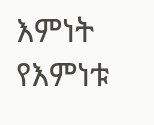እምነት የእምነቱ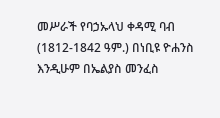መሥራች የባኃኡላህ ቀዳሚ ባብ (1812-1842 ዓም.) በነቢዩ ዮሐንስ እንዲሁም በኤልያስ መንፈስ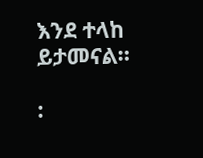እንደ ተላከ ይታመናል።

: